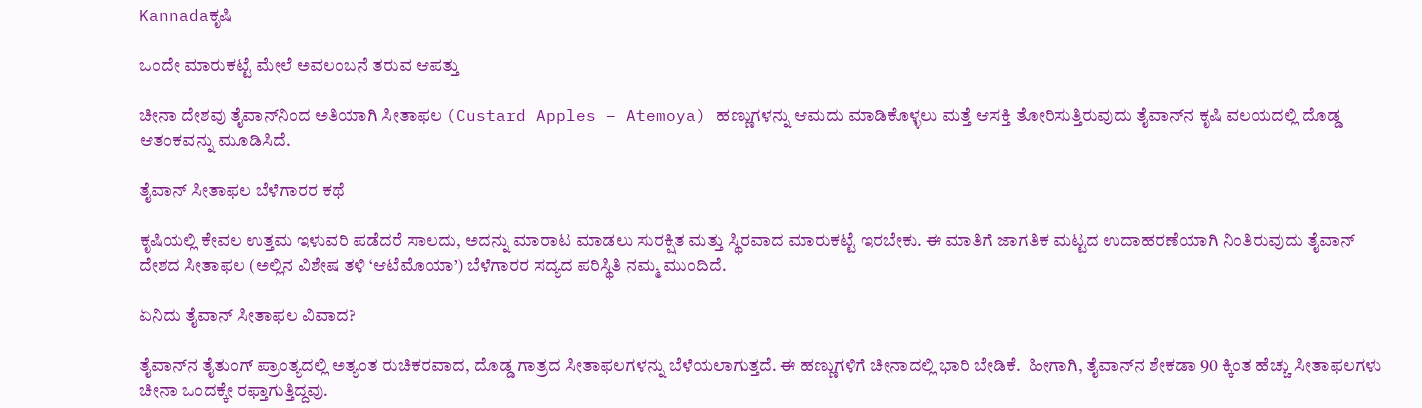Kannadaಕೃಷಿ

ಒಂದೇ ಮಾರುಕಟ್ಟೆ ಮೇಲೆ ಅವಲಂಬನೆ ತರುವ ಆಪತ್ತು

ಚೀನಾ ದೇಶವು ತೈವಾನ್‌ನಿಂದ ಅತಿಯಾಗಿ ಸೀತಾಫಲ (Custard Apples – Atemoya) ಹಣ್ಣುಗಳನ್ನು ಆಮದು ಮಾಡಿಕೊಳ್ಳಲು ಮತ್ತೆ ಆಸಕ್ತಿ ತೋರಿಸುತ್ತಿರುವುದು ತೈವಾನ್‌ನ ಕೃಷಿ ವಲಯದಲ್ಲಿ ದೊಡ್ಡ ಆತಂಕವನ್ನು ಮೂಡಿಸಿದೆ.

ತೈವಾನ್ ಸೀತಾಫಲ ಬೆಳೆಗಾರರ ಕಥೆ

ಕೃಷಿಯಲ್ಲಿ ಕೇವಲ ಉತ್ತಮ ಇಳುವರಿ ಪಡೆದರೆ ಸಾಲದು, ಅದನ್ನು ಮಾರಾಟ ಮಾಡಲು ಸುರಕ್ಷಿತ ಮತ್ತು ಸ್ಥಿರವಾದ ಮಾರುಕಟ್ಟೆ ಇರಬೇಕು. ಈ ಮಾತಿಗೆ ಜಾಗತಿಕ ಮಟ್ಟದ ಉದಾಹರಣೆಯಾಗಿ ನಿಂತಿರುವುದು ತೈವಾನ್ ದೇಶದ ಸೀತಾಫಲ (ಅಲ್ಲಿನ ವಿಶೇಷ ತಳಿ ‘ಆಟೆಮೊಯಾ’) ಬೆಳೆಗಾರರ ಸದ್ಯದ ಪರಿಸ್ಥಿತಿ ನಮ್ಮ ಮುಂದಿದೆ.

ಏನಿದು ತೈವಾನ್ ಸೀತಾಫಲ ವಿವಾದ?

ತೈವಾನ್‌ನ ತೈತುಂಗ್ ಪ್ರಾಂತ್ಯದಲ್ಲಿ ಅತ್ಯಂತ ರುಚಿಕರವಾದ, ದೊಡ್ಡ ಗಾತ್ರದ ಸೀತಾಫಲಗಳನ್ನು ಬೆಳೆಯಲಾಗುತ್ತದೆ. ಈ ಹಣ್ಣುಗಳಿಗೆ ಚೀನಾದಲ್ಲಿ ಭಾರಿ ಬೇಡಿಕೆ.  ಹೀಗಾಗಿ, ತೈವಾನ್‌ನ ಶೇಕಡಾ 90 ಕ್ಕಿಂತ ಹೆಚ್ಚು ಸೀತಾಫಲಗಳು ಚೀನಾ ಒಂದಕ್ಕೇ ರಫ್ತಾಗುತ್ತಿದ್ದವು.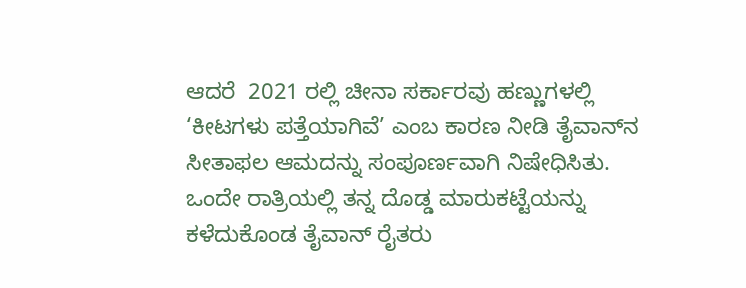ಆದರೆ  2021 ರಲ್ಲಿ ಚೀನಾ ಸರ್ಕಾರವು ಹಣ್ಣುಗಳಲ್ಲಿ ‘ಕೀಟಗಳು ಪತ್ತೆಯಾಗಿವೆ’ ಎಂಬ ಕಾರಣ ನೀಡಿ ತೈವಾನ್‌ನ ಸೀತಾಫಲ ಆಮದನ್ನು ಸಂಪೂರ್ಣವಾಗಿ ನಿಷೇಧಿಸಿತು. ಒಂದೇ ರಾತ್ರಿಯಲ್ಲಿ ತನ್ನ ದೊಡ್ಡ ಮಾರುಕಟ್ಟೆಯನ್ನು ಕಳೆದುಕೊಂಡ ತೈವಾನ್ ರೈತರು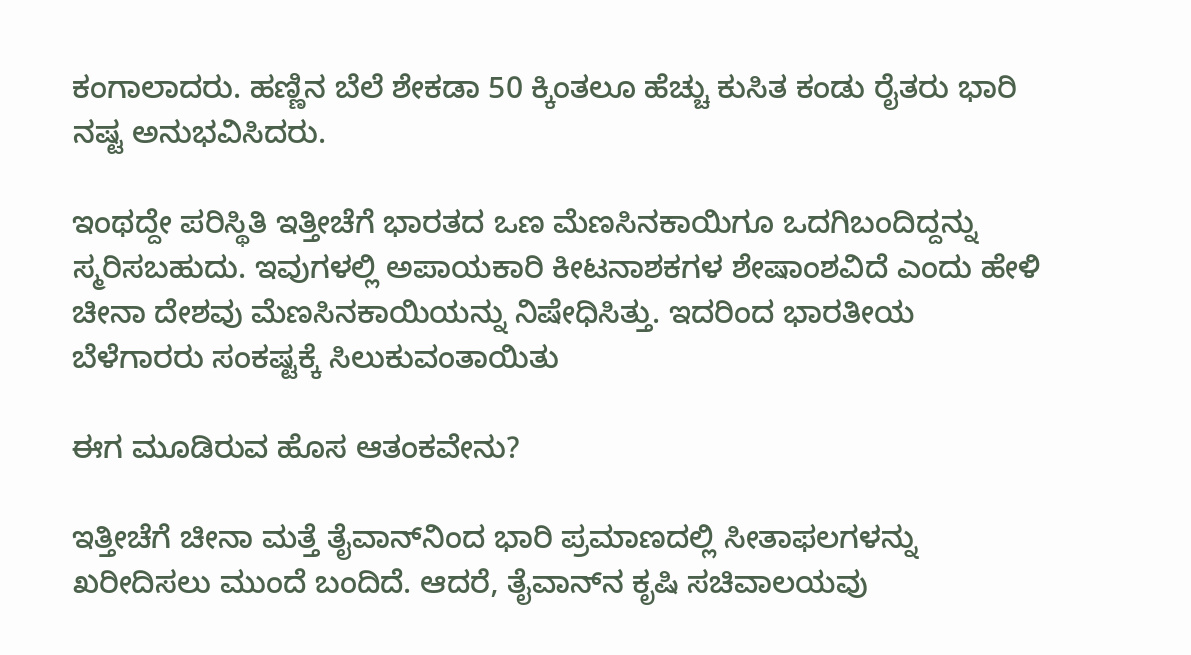ಕಂಗಾಲಾದರು. ಹಣ್ಣಿನ ಬೆಲೆ ಶೇಕಡಾ 50 ಕ್ಕಿಂತಲೂ ಹೆಚ್ಚು ಕುಸಿತ ಕಂಡು ರೈತರು ಭಾರಿ ನಷ್ಟ ಅನುಭವಿಸಿದರು.

ಇಂಥದ್ದೇ ಪರಿಸ್ಥಿತಿ ಇತ್ತೀಚೆಗೆ ಭಾರತದ ಒಣ ಮೆಣಸಿನಕಾಯಿಗೂ ಒದಗಿಬಂದಿದ್ದನ್ನು ಸ್ಮರಿಸಬಹುದು. ಇವುಗಳಲ್ಲಿ ಅಪಾಯಕಾರಿ ಕೀಟನಾಶಕಗಳ ಶೇಷಾಂಶವಿದೆ ಎಂದು ಹೇಳಿ ಚೀನಾ ದೇಶವು ಮೆಣಸಿನಕಾಯಿಯನ್ನು ನಿಷೇಧಿಸಿತ್ತು. ಇದರಿಂದ ಭಾರತೀಯ ಬೆಳೆಗಾರರು ಸಂಕಷ್ಟಕ್ಕೆ ಸಿಲುಕುವಂತಾಯಿತು

ಈಗ ಮೂಡಿರುವ ಹೊಸ ಆತಂಕವೇನು?

ಇತ್ತೀಚೆಗೆ ಚೀನಾ ಮತ್ತೆ ತೈವಾನ್‌ನಿಂದ ಭಾರಿ ಪ್ರಮಾಣದಲ್ಲಿ ಸೀತಾಫಲಗಳನ್ನು ಖರೀದಿಸಲು ಮುಂದೆ ಬಂದಿದೆ. ಆದರೆ, ತೈವಾನ್‌ನ ಕೃಷಿ ಸಚಿವಾಲಯವು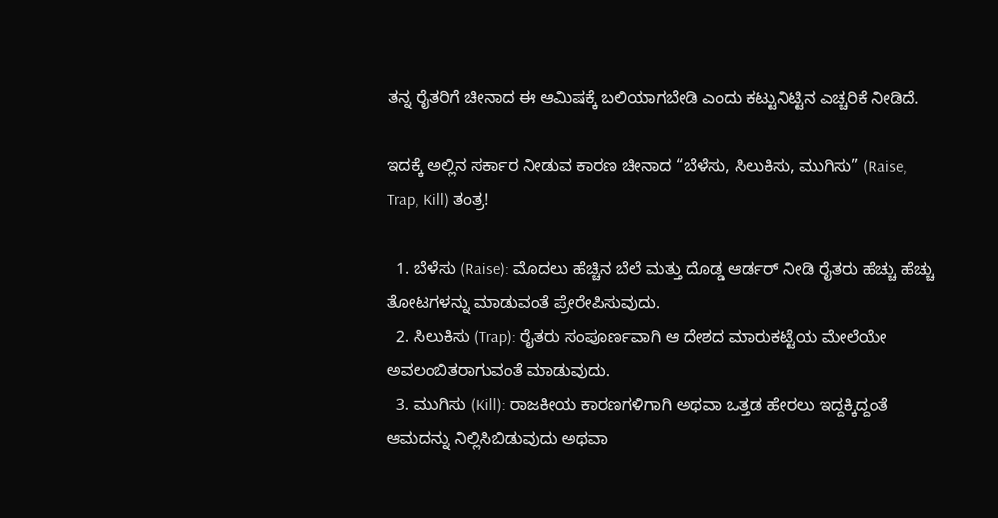ತನ್ನ ರೈತರಿಗೆ ಚೀನಾದ ಈ ಆಮಿಷಕ್ಕೆ ಬಲಿಯಾಗಬೇಡಿ ಎಂದು ಕಟ್ಟುನಿಟ್ಟಿನ ಎಚ್ಚರಿಕೆ ನೀಡಿದೆ.

ಇದಕ್ಕೆ ಅಲ್ಲಿನ ಸರ್ಕಾರ ನೀಡುವ ಕಾರಣ ಚೀನಾದ “ಬೆಳೆಸು, ಸಿಲುಕಿಸು, ಮುಗಿಸು” (Raise, Trap, Kill) ತಂತ್ರ!

  1. ಬೆಳೆಸು (Raise): ಮೊದಲು ಹೆಚ್ಚಿನ ಬೆಲೆ ಮತ್ತು ದೊಡ್ಡ ಆರ್ಡರ್ ನೀಡಿ ರೈತರು ಹೆಚ್ಚು ಹೆಚ್ಚು ತೋಟಗಳನ್ನು ಮಾಡುವಂತೆ ಪ್ರೇರೇಪಿಸುವುದು.
  2. ಸಿಲುಕಿಸು (Trap): ರೈತರು ಸಂಪೂರ್ಣವಾಗಿ ಆ ದೇಶದ ಮಾರುಕಟ್ಟೆಯ ಮೇಲೆಯೇ ಅವಲಂಬಿತರಾಗುವಂತೆ ಮಾಡುವುದು.
  3. ಮುಗಿಸು (Kill): ರಾಜಕೀಯ ಕಾರಣಗಳಿಗಾಗಿ ಅಥವಾ ಒತ್ತಡ ಹೇರಲು ಇದ್ದಕ್ಕಿದ್ದಂತೆ ಆಮದನ್ನು ನಿಲ್ಲಿಸಿಬಿಡುವುದು ಅಥವಾ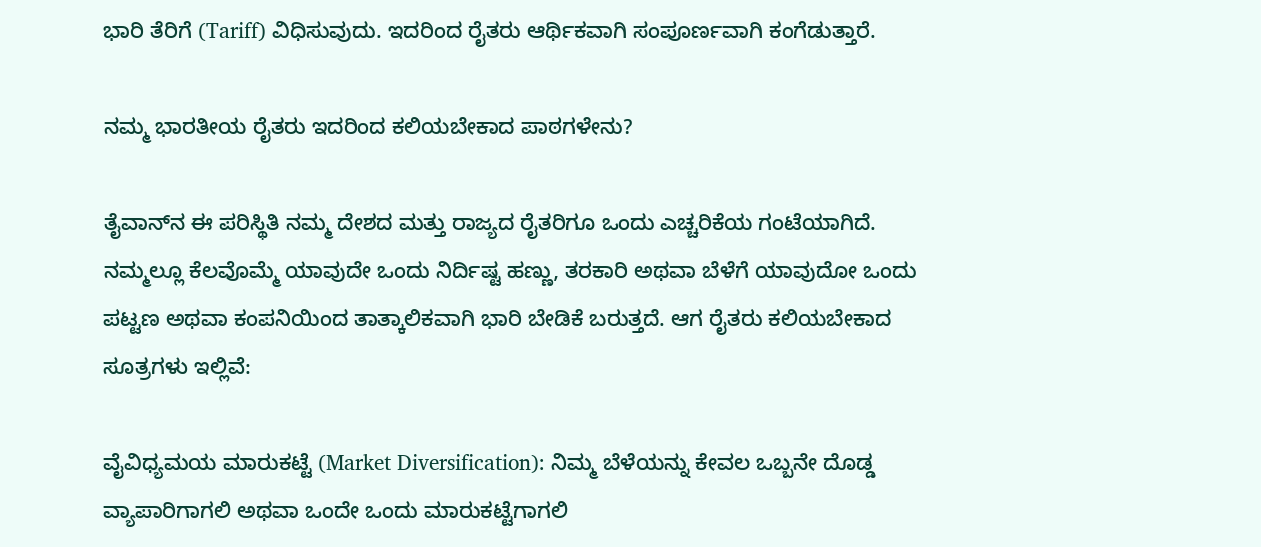ಭಾರಿ ತೆರಿಗೆ (Tariff) ವಿಧಿಸುವುದು. ಇದರಿಂದ ರೈತರು ಆರ್ಥಿಕವಾಗಿ ಸಂಪೂರ್ಣವಾಗಿ ಕಂಗೆಡುತ್ತಾರೆ.

ನಮ್ಮ ಭಾರತೀಯ ರೈತರು ಇದರಿಂದ ಕಲಿಯಬೇಕಾದ ಪಾಠಗಳೇನು?

ತೈವಾನ್‌ನ ಈ ಪರಿಸ್ಥಿತಿ ನಮ್ಮ ದೇಶದ ಮತ್ತು ರಾಜ್ಯದ ರೈತರಿಗೂ ಒಂದು ಎಚ್ಚರಿಕೆಯ ಗಂಟೆಯಾಗಿದೆ. ನಮ್ಮಲ್ಲೂ ಕೆಲವೊಮ್ಮೆ ಯಾವುದೇ ಒಂದು ನಿರ್ದಿಷ್ಟ ಹಣ್ಣು, ತರಕಾರಿ ಅಥವಾ ಬೆಳೆಗೆ ಯಾವುದೋ ಒಂದು ಪಟ್ಟಣ ಅಥವಾ ಕಂಪನಿಯಿಂದ ತಾತ್ಕಾಲಿಕವಾಗಿ ಭಾರಿ ಬೇಡಿಕೆ ಬರುತ್ತದೆ. ಆಗ ರೈತರು ಕಲಿಯಬೇಕಾದ ಸೂತ್ರಗಳು ಇಲ್ಲಿವೆ:

ವೈವಿಧ್ಯಮಯ ಮಾರುಕಟ್ಟೆ (Market Diversification): ನಿಮ್ಮ ಬೆಳೆಯನ್ನು ಕೇವಲ ಒಬ್ಬನೇ ದೊಡ್ಡ ವ್ಯಾಪಾರಿಗಾಗಲಿ ಅಥವಾ ಒಂದೇ ಒಂದು ಮಾರುಕಟ್ಟೆಗಾಗಲಿ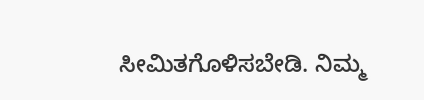ಸೀಮಿತಗೊಳಿಸಬೇಡಿ. ನಿಮ್ಮ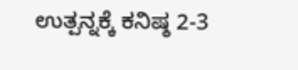ಉತ್ಪನ್ನಕ್ಕೆ ಕನಿಷ್ಠ 2-3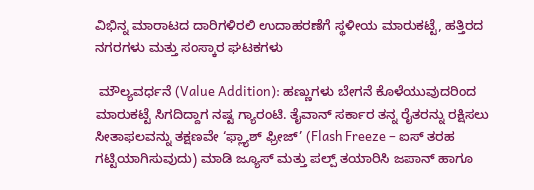ವಿಭಿನ್ನ ಮಾರಾಟದ ದಾರಿಗಳಿರಲಿ ಉದಾಹರಣೆಗೆ ಸ್ಥಳೀಯ ಮಾರುಕಟ್ಟೆ, ಹತ್ತಿರದ ನಗರಗಳು ಮತ್ತು ಸಂಸ್ಕಾರ ಘಟಕಗಳು

 ಮೌಲ್ಯವರ್ಧನೆ (Value Addition): ಹಣ್ಣುಗಳು ಬೇಗನೆ ಕೊಳೆಯುವುದರಿಂದ ಮಾರುಕಟ್ಟೆ ಸಿಗದಿದ್ದಾಗ ನಷ್ಟ ಗ್ಯಾರಂಟಿ. ತೈವಾನ್ ಸರ್ಕಾರ ತನ್ನ ರೈತರನ್ನು ರಕ್ಷಿಸಲು ಸೀತಾಫಲವನ್ನು ತಕ್ಷಣವೇ ‘ಫ್ಲ್ಯಾಶ್ ಫ್ರೀಜ್’ (Flash Freeze – ಐಸ್ ತರಹ ಗಟ್ಟಿಯಾಗಿಸುವುದು) ಮಾಡಿ ಜ್ಯೂಸ್ ಮತ್ತು ಪಲ್ಪ್ ತಯಾರಿಸಿ ಜಪಾನ್ ಹಾಗೂ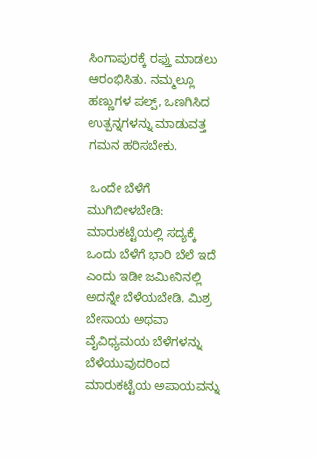ಸಿಂಗಾಪುರಕ್ಕೆ ರಫ್ತು ಮಾಡಲು ಆರಂಭಿಸಿತು. ನಮ್ಮಲ್ಲೂ ಹಣ್ಣುಗಳ ಪಲ್ಪ್, ಒಣಗಿಸಿದ ಉತ್ಪನ್ನಗಳನ್ನು ಮಾಡುವತ್ತ ಗಮನ ಹರಿಸಬೇಕು.

 ಒಂದೇ ಬೆಳೆಗೆ ಮುಗಿಬೀಳಬೇಡಿ: ಮಾರುಕಟ್ಟೆಯಲ್ಲಿ ಸದ್ಯಕ್ಕೆ ಒಂದು ಬೆಳೆಗೆ ಭಾರಿ ಬೆಲೆ ಇದೆ ಎಂದು ಇಡೀ ಜಮೀನಿನಲ್ಲಿ ಅದನ್ನೇ ಬೆಳೆಯಬೇಡಿ. ಮಿಶ್ರ ಬೇಸಾಯ ಅಥವಾ ವೈವಿಧ್ಯಮಯ ಬೆಳೆಗಳನ್ನು ಬೆಳೆಯುವುದರಿಂದ ಮಾರುಕಟ್ಟೆಯ ಅಪಾಯವನ್ನು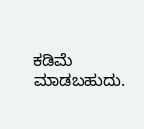ಕಡಿಮೆ ಮಾಡಬಹುದು.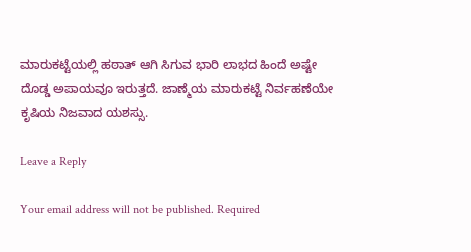ಮಾರುಕಟ್ಟೆಯಲ್ಲಿ ಹಠಾತ್ ಆಗಿ ಸಿಗುವ ಭಾರಿ ಲಾಭದ ಹಿಂದೆ ಅಷ್ಟೇ ದೊಡ್ಡ ಅಪಾಯವೂ ಇರುತ್ತದೆ. ಜಾಣ್ಮೆಯ ಮಾರುಕಟ್ಟೆ ನಿರ್ವಹಣೆಯೇ ಕೃಷಿಯ ನಿಜವಾದ ಯಶಸ್ಸು.

Leave a Reply

Your email address will not be published. Required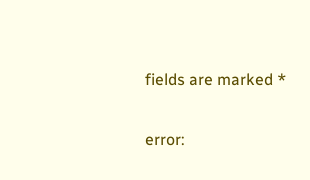fields are marked *

error: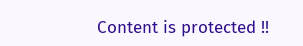Content is protected !!